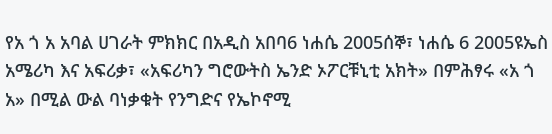የአ ጎ አ አባል ሀገራት ምክክር በአዲስ አበባ6 ነሐሴ 2005ሰኞ፣ ነሐሴ 6 2005ዩኤስ አሜሪካ እና አፍሪቃ፣ «አፍሪካን ግሮውትስ ኤንድ ኦፖርቹኒቲ አክት» በምሕፃሩ «አ ጎ አ» በሚል ውል ባነቃቁት የንግድና የኤኮኖሚ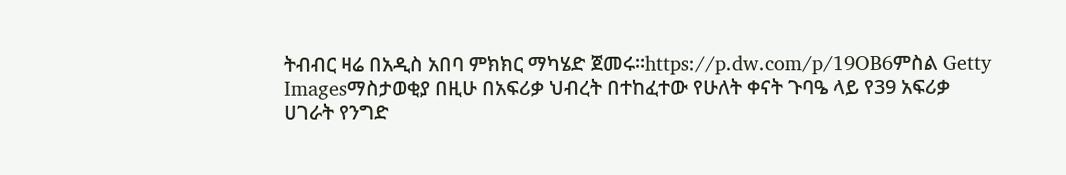ትብብር ዛሬ በአዲስ አበባ ምክክር ማካሄድ ጀመሩ።https://p.dw.com/p/19OB6ምስል Getty Imagesማስታወቂያ በዚሁ በአፍሪቃ ህብረት በተከፈተው የሁለት ቀናት ጉባዔ ላይ የ39 አፍሪቃ ሀገራት የንግድ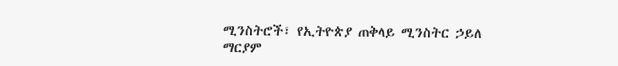ሚንስትሮች፣ የኢትዮጵያ ጠቅላይ ሚንስትር ኃይለ ማርያም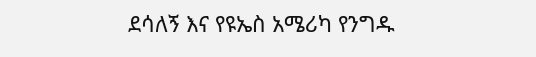ደሳለኝ እና የዩኤስ አሜሪካ የንግዱ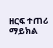ዘርፍ ተጠሪ ማይክል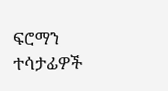ፍሮማን ተሳታፊዎች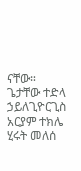ናቸው። ጌታቸው ተድላ ኃይለጊዮርጊስ አርያም ተክሌ ሂሩት መለሰ